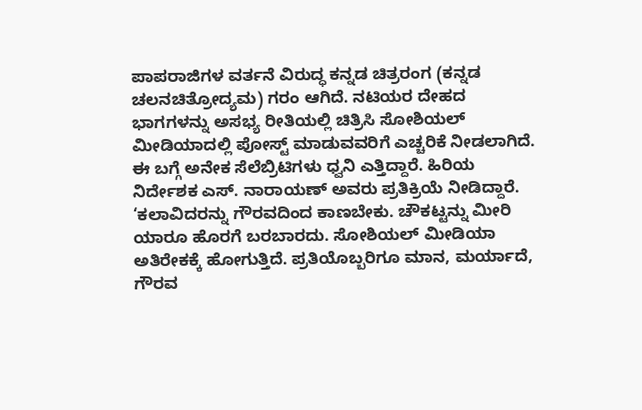ಪಾಪರಾಜಿಗಳ ವರ್ತನೆ ವಿರುದ್ಧ ಕನ್ನಡ ಚಿತ್ರರಂಗ (ಕನ್ನಡ ಚಲನಚಿತ್ರೋದ್ಯಮ) ಗರಂ ಆಗಿದೆ. ನಟಿಯರ ದೇಹದ ಭಾಗಗಳನ್ನು ಅಸಭ್ಯ ರೀತಿಯಲ್ಲಿ ಚಿತ್ರಿಸಿ ಸೋಶಿಯಲ್ ಮೀಡಿಯಾದಲ್ಲಿ ಪೋಸ್ಟ್ ಮಾಡುವವರಿಗೆ ಎಚ್ಚರಿಕೆ ನೀಡಲಾಗಿದೆ. ಈ ಬಗ್ಗೆ ಅನೇಕ ಸೆಲೆಬ್ರಿಟಿಗಳು ಧ್ವನಿ ಎತ್ತಿದ್ದಾರೆ. ಹಿರಿಯ ನಿರ್ದೇಶಕ ಎಸ್. ನಾರಾಯಣ್ ಅವರು ಪ್ರತಿಕ್ರಿಯೆ ನೀಡಿದ್ದಾರೆ. ‘ಕಲಾವಿದರನ್ನು ಗೌರವದಿಂದ ಕಾಣಬೇಕು. ಚೌಕಟ್ಟನ್ನು ಮೀರಿ ಯಾರೂ ಹೊರಗೆ ಬರಬಾರದು. ಸೋಶಿಯಲ್ ಮೀಡಿಯಾ ಅತಿರೇಕಕ್ಕೆ ಹೋಗುತ್ತಿದೆ. ಪ್ರತಿಯೊಬ್ಬರಿಗೂ ಮಾನ, ಮರ್ಯಾದೆ, ಗೌರವ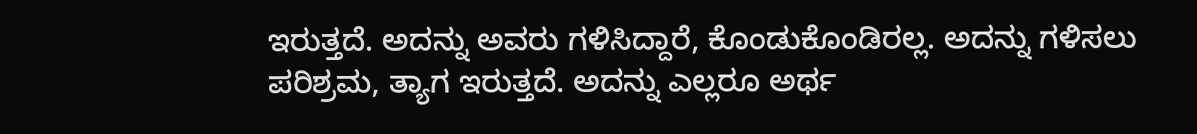ಇರುತ್ತದೆ. ಅದನ್ನು ಅವರು ಗಳಿಸಿದ್ದಾರೆ, ಕೊಂಡುಕೊಂಡಿರಲ್ಲ. ಅದನ್ನು ಗಳಿಸಲು ಪರಿಶ್ರಮ, ತ್ಯಾಗ ಇರುತ್ತದೆ. ಅದನ್ನು ಎಲ್ಲರೂ ಅರ್ಥ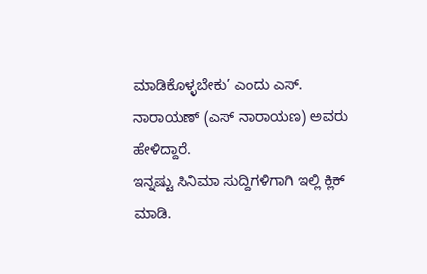ಮಾಡಿಕೊಳ್ಳಬೇಕು’ ಎಂದು ಎಸ್. ನಾರಾಯಣ್ (ಎಸ್ ನಾರಾಯಣ) ಅವರು ಹೇಳಿದ್ದಾರೆ.
ಇನ್ನಷ್ಟು ಸಿನಿಮಾ ಸುದ್ದಿಗಳಿಗಾಗಿ ಇಲ್ಲಿ ಕ್ಲಿಕ್ ಮಾಡಿ.